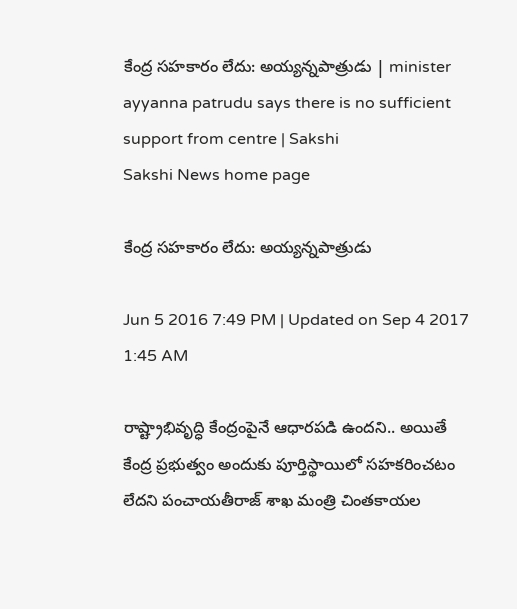కేంద్ర సహకారం లేదు: అయ్యన్నపాత్రుడు | minister ayyanna patrudu says there is no sufficient support from centre | Sakshi
Sakshi News home page

కేంద్ర సహకారం లేదు: అయ్యన్నపాత్రుడు

Jun 5 2016 7:49 PM | Updated on Sep 4 2017 1:45 AM

రాష్ట్రాభివృద్ధి కేంద్రంపైనే ఆధారపడి ఉందని.. అయితే కేంద్ర ప్రభుత్వం అందుకు పూర్తిస్థాయిలో సహకరించటం లేదని పంచాయతీరాజ్ శాఖ మంత్రి చింతకాయల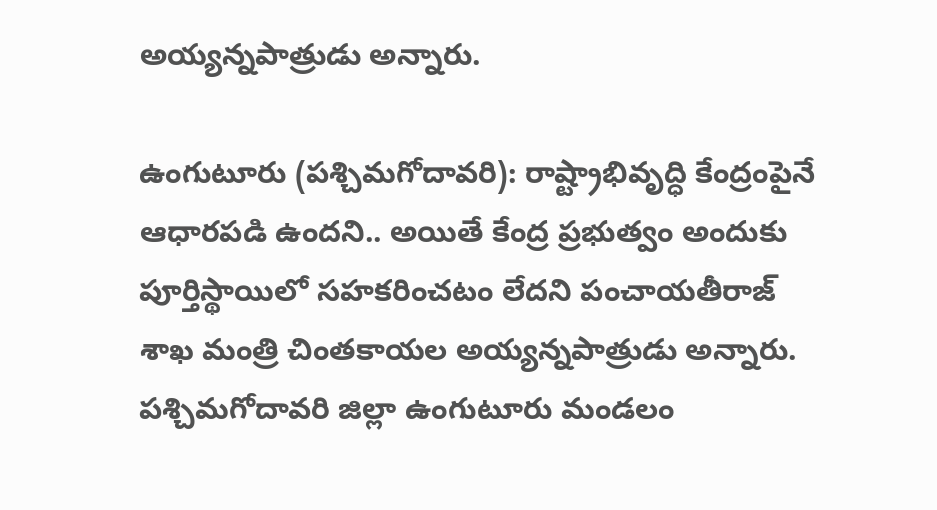అయ్యన్నపాత్రుడు అన్నారు.

ఉంగుటూరు (పశ్చిమగోదావరి): రాష్ట్రాభివృద్ధి కేంద్రంపైనే ఆధారపడి ఉందని.. అయితే కేంద్ర ప్రభుత్వం అందుకు పూర్తిస్థాయిలో సహకరించటం లేదని పంచాయతీరాజ్ శాఖ మంత్రి చింతకాయల అయ్యన్నపాత్రుడు అన్నారు. పశ్చిమగోదావరి జిల్లా ఉంగుటూరు మండలం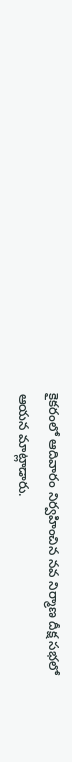కైకరంలో ఆదివారం నిర్వహించిన నవ నిర్మాణ దీక్ష సభలో ఆయన మాట్లాడారు.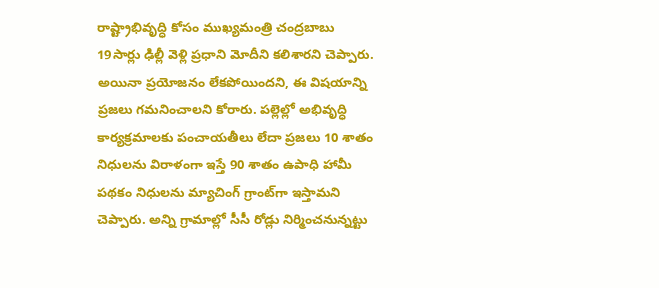రాష్ట్రాభివృద్ధి కోసం ముఖ్యమంత్రి చంద్రబాబు 19సార్లు ఢిల్లీ వెళ్లి ప్రధాని మోదీని కలిశారని చెప్పారు. అయినా ప్రయోజనం లేకపోయిందని, ఈ విషయాన్ని ప్రజలు గమనించాలని కోరారు. పల్లెల్లో అభివృద్ధి కార్యక్రమాలకు పంచాయతీలు లేదా ప్రజలు 10 శాతం నిధులను విరాళంగా ఇస్తే 90 శాతం ఉపాధి హామీ పథకం నిధులను మ్యాచింగ్ గ్రాంట్‌గా ఇస్తామని చెప్పారు. అన్ని గ్రామాల్లో సీసీ రోడ్లు నిర్మించనున్నట్టు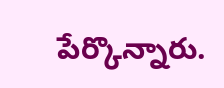పేర్కొన్నారు.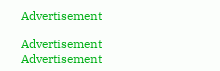Advertisement

Advertisement
Advertisement